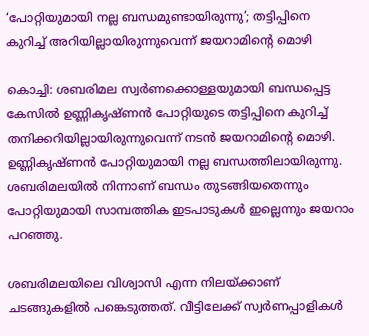‘പോറ്റിയുമായി നല്ല ബന്ധമുണ്ടായിരുന്നു’; തട്ടിപ്പിനെ കുറിച്ച് അറിയില്ലായിരുന്നുവെന്ന് ജയറാമിന്റെ മൊഴി

കൊച്ചി: ശബരിമല സ്വർണക്കൊള്ളയുമായി ബന്ധപ്പെട്ട കേസിൽ ഉണ്ണികൃഷ്ണൻ പോറ്റിയുടെ തട്ടിപ്പിനെ കുറിച്ച് തനിക്കറിയില്ലായിരുന്നുവെന്ന് നടൻ ജയറാമിന്റെ മൊഴി. ഉണ്ണികൃഷ്ണൻ പോറ്റിയുമായി നല്ല ബന്ധത്തിലായിരുന്നു. ശബരിമലയിൽ നിന്നാണ് ബന്ധം തുടങ്ങിയതെന്നും പോറ്റിയുമായി സാമ്പത്തിക ഇടപാടുകൾ ഇല്ലെന്നും ജയറാം പറഞ്ഞു.

ശബരിമലയിലെ വിശ്വാസി എന്ന നിലയ്ക്കാണ് ചടങ്ങുകളിൽ പങ്കെടുത്തത്. വീട്ടിലേക്ക് സ്വർണപ്പാളികൾ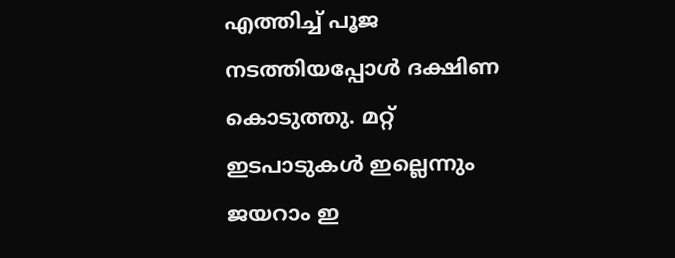എത്തിച്ച് പൂജ നടത്തിയപ്പോൾ ദക്ഷിണ കൊടുത്തു. മറ്റ് ഇടപാടുകൾ ഇല്ലെന്നും ജയറാം ഇ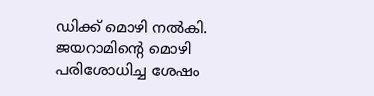ഡിക്ക് മൊഴി നൽകി. ജയറാമിൻ്റെ മൊഴി പരിശോധിച്ച ശേഷം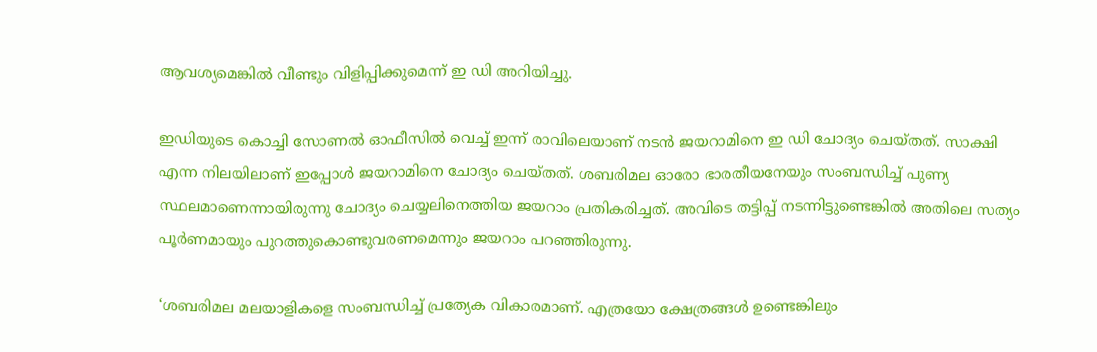ആവശ്യമെങ്കിൽ വീണ്ടും വിളിപ്പിക്കുമെന്ന് ഇ ഡി അറിയിച്ചു.

ഇഡിയുടെ കൊച്ചി സോണൽ ഓഫീസിൽ വെച്ച് ഇന്ന് രാവിലെയാണ് നടൻ ജയറാമിനെ ഇ ഡി ചോദ്യം ചെയ്തത്. സാക്ഷി എന്ന നിലയിലാണ് ഇപ്പോൾ ജയറാമിനെ ചോദ്യം ചെയ്തത്. ശബരിമല ഓരോ ഭാരതീയനേയും സംബന്ധിച്ച് പുണ്യ സ്ഥലമാണെന്നായിരുന്നു ചോദ്യം ചെയ്യലിനെത്തിയ ജയറാം പ്രതികരിച്ചത്. അവിടെ തട്ടിപ്പ് നടന്നിട്ടുണ്ടെങ്കിൽ അതിലെ സത്യം പൂർണമായും പുറത്തുകൊണ്ടുവരണമെന്നും ജയറാം പറഞ്ഞിരുന്നു.

‘ശബരിമല മലയാളികളെ സംബന്ധിച്ച് പ്രത്യേക വികാരമാണ്. എത്രയോ ക്ഷേത്രങ്ങൾ ഉണ്ടെങ്കിലും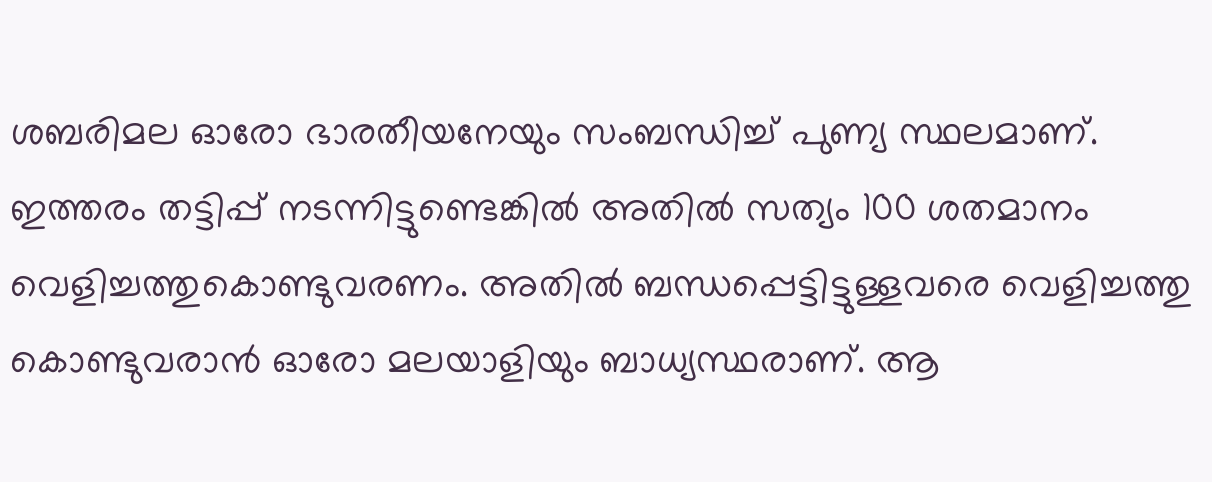ശബരിമല ഓരോ ഭാരതീയനേയും സംബന്ധിച്ച് പുണ്യ സ്ഥലമാണ്. ഇത്തരം തട്ടിപ്പ് നടന്നിട്ടുണ്ടെങ്കിൽ അതിൽ സത്യം 100 ശതമാനം വെളിച്ചത്തുകൊണ്ടുവരണം. അതിൽ ബന്ധപ്പെട്ടിട്ടുള്ളവരെ വെളിച്ചത്തു കൊണ്ടുവരാൻ ഓരോ മലയാളിയും ബാധ്യസ്ഥരാണ്. ആ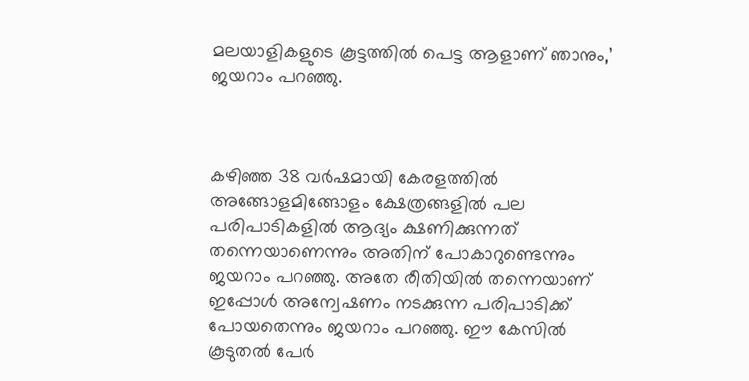മലയാളികളുടെ കൂട്ടത്തിൽ പെട്ട ആളാണ് ഞാനും,’ ജയറാം പറഞ്ഞു.



കഴിഞ്ഞ 38 വർഷമായി കേരളത്തിൽ അങ്ങോളമിങ്ങോളം ക്ഷേത്രങ്ങളിൽ പല പരിപാടികളിൽ ആദ്യം ക്ഷണിക്കുന്നത് തന്നെയാണെന്നും അതിന് പോകാറുണ്ടെന്നും ജയറാം പറഞ്ഞു. അതേ രീതിയിൽ തന്നെയാണ് ഇപ്പോൾ അന്വേഷണം നടക്കുന്ന പരിപാടിക്ക് പോയതെന്നും ജയറാം പറഞ്ഞു. ഈ കേസിൽ കൂടുതൽ പേർ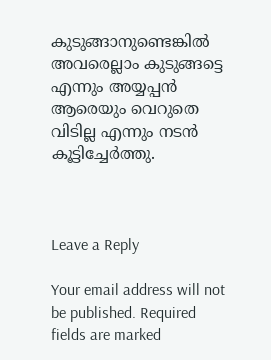കുടുങ്ങാനുണ്ടെങ്കിൽ അവരെല്ലാം കുടുങ്ങട്ടെ എന്നും അയ്യപ്പൻ ആരെയും വെറുതെ വിടില്ല എന്നും നടൻ കൂട്ടിച്ചേർത്തു.



Leave a Reply

Your email address will not be published. Required fields are marked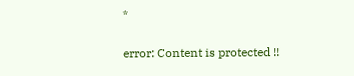*

error: Content is protected !!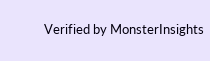Verified by MonsterInsights